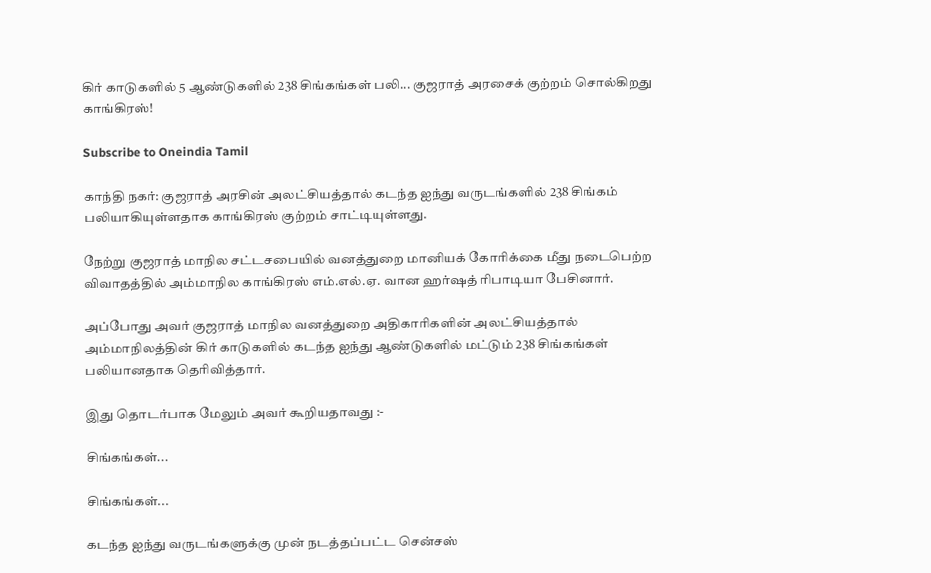கிர் காடுகளில் 5 ஆண்டுகளில் 238 சிங்கங்கள் பலி... குஜராத் அரசைக் குற்றம் சொல்கிறது காங்கிரஸ்!

Subscribe to Oneindia Tamil

காந்தி நகர்: குஜராத் அரசின் அலட்சியத்தால் கடந்த ஐந்து வருடங்களில் 238 சிங்கம் பலியாகியுள்ளதாக காங்கிரஸ் குற்றம் சாட்டியுள்ளது.

நேற்று குஜராத் மாநில சட்டசபையில் வனத்துறை மானியக் கோரிக்கை மீது நடைபெற்ற விவாதத்தில் அம்மாநில காங்கிரஸ் எம்.எல்.ஏ. வான ஹர்ஷத் ரிபாடியா பேசினார்.

அப்போது அவர் குஜராத் மாநில வனத்துறை அதிகாரிகளின் அலட்சியத்தால் அம்மாநிலத்தின் கிர் காடுகளில் கடந்த ஐந்து ஆண்டுகளில் மட்டும் 238 சிங்கங்கள் பலியானதாக தெரிவித்தார்.

இது தொடர்பாக மேலும் அவர் கூறியதாவது :-

சிங்கங்கள்...

சிங்கங்கள்...

கடந்த ஐந்து வருடங்களுக்கு முன் நடத்தப்பட்ட சென்சஸ்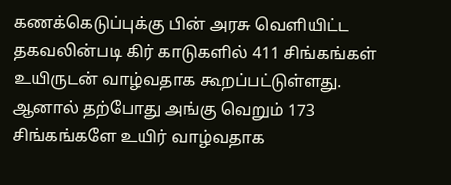கணக்கெடுப்புக்கு பின் அரசு வெளியிட்ட தகவலின்படி கிர் காடுகளில் 411 சிங்கங்கள் உயிருடன் வாழ்வதாக கூறப்பட்டுள்ளது. ஆனால் தற்போது அங்கு வெறும் 173 சிங்கங்களே உயிர் வாழ்வதாக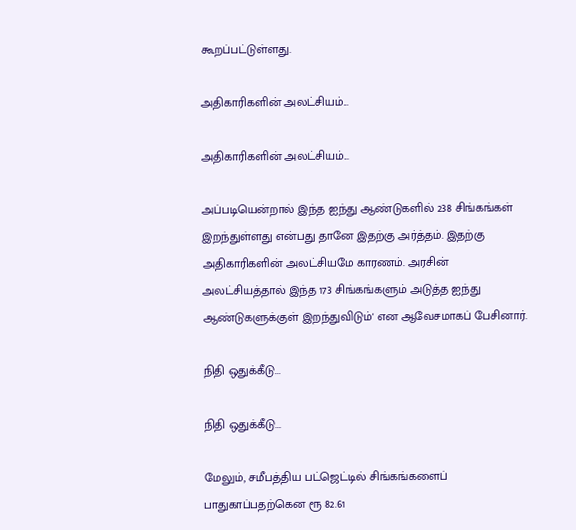கூறப்பட்டுள்ளது.

அதிகாரிகளின் அலட்சியம்...

அதிகாரிகளின் அலட்சியம்...

அப்படியென்றால் இந்த ஐந்து ஆண்டுகளில் 238 சிங்கங்கள் இறந்துள்ளது என்பது தானே இதற்கு அர்த்தம். இதற்கு அதிகாரிகளின் அலட்சியமே காரணம். அரசின் அலட்சியத்தால் இந்த 173 சிங்கங்களும் அடுத்த ஐந்து ஆண்டுகளுக்குள் இறந்துவிடும்' என ஆவேசமாகப் பேசினார்.

நிதி ஒதுக்கீடு...

நிதி ஒதுக்கீடு...

மேலும், சமீபத்திய பட்ஜெட்டில் சிங்கங்களைப் பாதுகாப்பதற்கென ரூ 82.61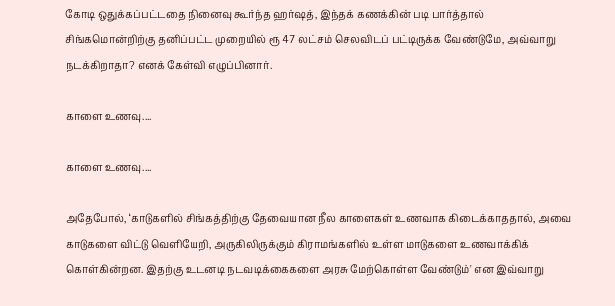கோடி ஒதுக்கப்பட்டதை நினைவு கூர்ந்த ஹர்ஷத், இந்தக் கணக்கின் படி பார்த்தால் சிங்கமொன்றிற்கு தனிப்பட்ட முறையில் ரூ 47 லட்சம் செலவிடப் பட்டிருக்க வேண்டுமே, அவ்வாறு நடக்கிறாதா? எனக் கேள்வி எழுப்பினார்.

காளை உணவு....

காளை உணவு....

அதேபோல், ‘காடுகளில் சிங்கத்திற்கு தேவையான நீல காளைகள் உணவாக கிடைக்காததால், அவை காடுகளை விட்டு வெளியேறி, அருகிலிருக்கும் கிராமங்களில் உள்ள மாடுகளை உணவாக்கிக் கொள்கின்றன. இதற்கு உடனடி நடவடிக்கைகளை அரசு மேற்கொள்ள வேண்டும்' என இவ்வாறு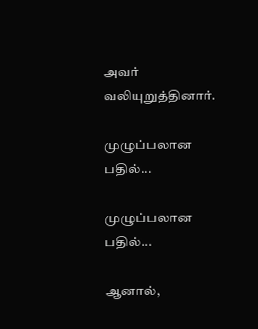அவர் வலியுறுத்தினார்.

முழுப்பலான பதில்...

முழுப்பலான பதில்...

ஆனால்,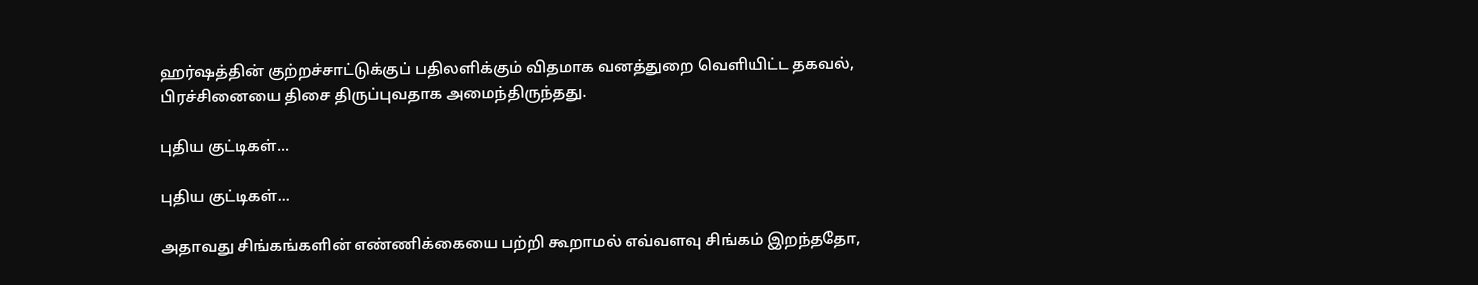ஹர்ஷத்தின் குற்றச்சாட்டுக்குப் பதிலளிக்கும் விதமாக வனத்துறை வெளியிட்ட தகவல், பிரச்சினையை திசை திருப்புவதாக அமைந்திருந்தது.

புதிய குட்டிகள்...

புதிய குட்டிகள்...

அதாவது சிங்கங்களின் எண்ணிக்கையை பற்றி கூறாமல் எவ்வளவு சிங்கம் இறந்ததோ,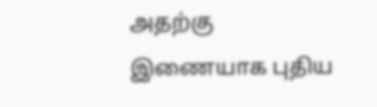அதற்கு இணையாக புதிய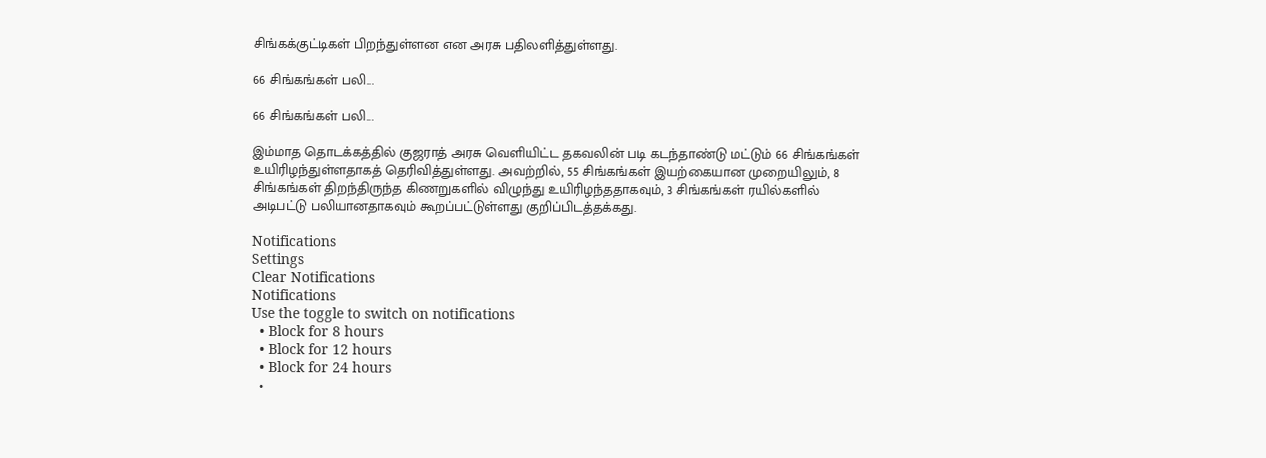சிங்கக்குட்டிகள் பிறந்துள்ளன என அரசு பதிலளித்துள்ளது.

66 சிங்கங்கள் பலி...

66 சிங்கங்கள் பலி...

இம்மாத தொடக்கத்தில் குஜராத் அரசு வெளியிட்ட தகவலின் படி கடந்தாண்டு மட்டும் 66 சிங்கங்கள் உயிரிழந்துள்ளதாகத் தெரிவித்துள்ளது. அவற்றில், 55 சிங்கங்கள் இயற்கையான முறையிலும், 8 சிங்கங்கள் திறந்திருந்த கிணறுகளில் விழுந்து உயிரிழந்ததாகவும், 3 சிங்கங்கள் ரயில்களில் அடிபட்டு பலியானதாகவும் கூறப்பட்டுள்ளது குறிப்பிடத்தக்கது.

Notifications
Settings
Clear Notifications
Notifications
Use the toggle to switch on notifications
  • Block for 8 hours
  • Block for 12 hours
  • Block for 24 hours
  •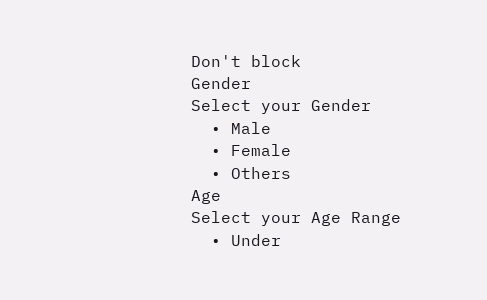Don't block
Gender
Select your Gender
  • Male
  • Female
  • Others
Age
Select your Age Range
  • Under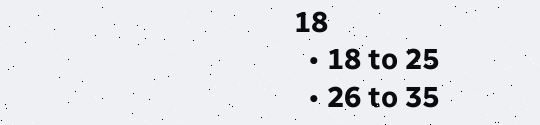18
  • 18 to 25
  • 26 to 35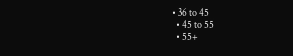• 36 to 45
  • 45 to 55
  • 55+